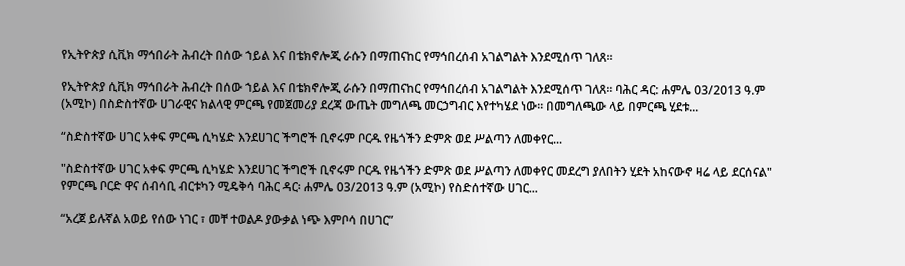የኢትዮጵያ ሲቪክ ማኅበራት ሕብረት በሰው ኀይል እና በቴክኖሎጂ ራሱን በማጠናከር የማኅበረሰብ አገልግልት እንደሚሰጥ ገለጸ፡፡

የኢትዮጵያ ሲቪክ ማኅበራት ሕብረት በሰው ኀይል እና በቴክኖሎጂ ራሱን በማጠናከር የማኅበረሰብ አገልግልት እንደሚሰጥ ገለጸ፡፡ ባሕር ዳር: ሐምሌ 03/2013 ዓ.ም (አሚኮ) በስድስተኛው ሀገራዊና ክልላዊ ምርጫ የመጀመሪያ ደረጃ ውጤት መግለጫ መርኃግብር እየተካሄደ ነው፡፡ በመግለጫው ላይ በምርጫ ሂደቱ...

“ስድስተኛው ሀገር አቀፍ ምርጫ ሲካሄድ እንደሀገር ችግሮች ቢኖሩም ቦርዱ የዜጎችን ድምጽ ወደ ሥልጣን ለመቀየር...

"ስድስተኛው ሀገር አቀፍ ምርጫ ሲካሄድ እንደሀገር ችግሮች ቢኖሩም ቦርዱ የዜጎችን ድምጽ ወደ ሥልጣን ለመቀየር መደረግ ያለበትን ሂደት አከናውኖ ዛሬ ላይ ደርሰናል" የምርጫ ቦርድ ዋና ሰብሳቢ ብርቱካን ሚዴቅሳ ባሕር ዳር፡ ሐምሌ 03/2013 ዓ.ም (አሚኮ) የስድሰተኛው ሀገር...

“አረጀ ይሉኛል አወይ የሰው ነገር ፣ መቸ ተወልዶ ያውቃል ነጭ እምቦሳ በሀገር”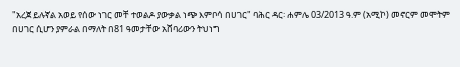"አረጀ ይሉኛል አወይ የሰው ነገር መቸ ተወልዶ ያውቃል ነጭ እምቦሳ በሀገር" ባሕር ዳር፡ ሐምሌ 03/2013 ዓ.ም (አሚኮ) መኖርም መሞትም በሀገር ሲሆን ያምራል በማለት በ81 ዓመታቸው አሸባሪውን ትህነግ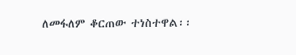ለመፋለም ቆርጠው ተነስተዋል፡፡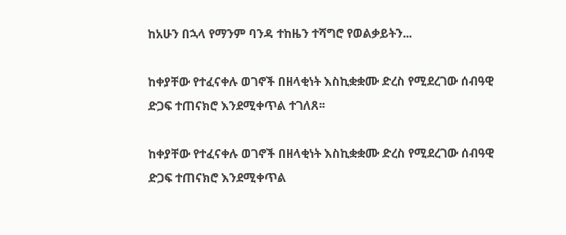ከአሁን በኋላ የማንም ባንዳ ተከዜን ተሻግሮ የወልቃይትን...

ከቀያቸው የተፈናቀሉ ወገኖች በዘላቂነት እስኪቋቋሙ ድረስ የሚደረገው ሰብዓዊ ድጋፍ ተጠናክሮ እንደሚቀጥል ተገለጸ፡፡

ከቀያቸው የተፈናቀሉ ወገኖች በዘላቂነት እስኪቋቋሙ ድረስ የሚደረገው ሰብዓዊ ድጋፍ ተጠናክሮ እንደሚቀጥል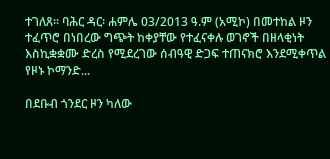ተገለጸ፡፡ ባሕር ዳር፡ ሐምሌ 03/2013 ዓ.ም (አሚኮ) በመተከል ዞን ተፈጥሮ በነበረው ግጭት ከቀያቸው የተፈናቀሉ ወገኖች በዘላቂነት እስኪቋቋሙ ድረስ የሚደረገው ሰብዓዊ ድጋፍ ተጠናክሮ እንደሚቀጥል የዞኑ ኮማንድ...

በደቡብ ጎንደር ዞን ካለው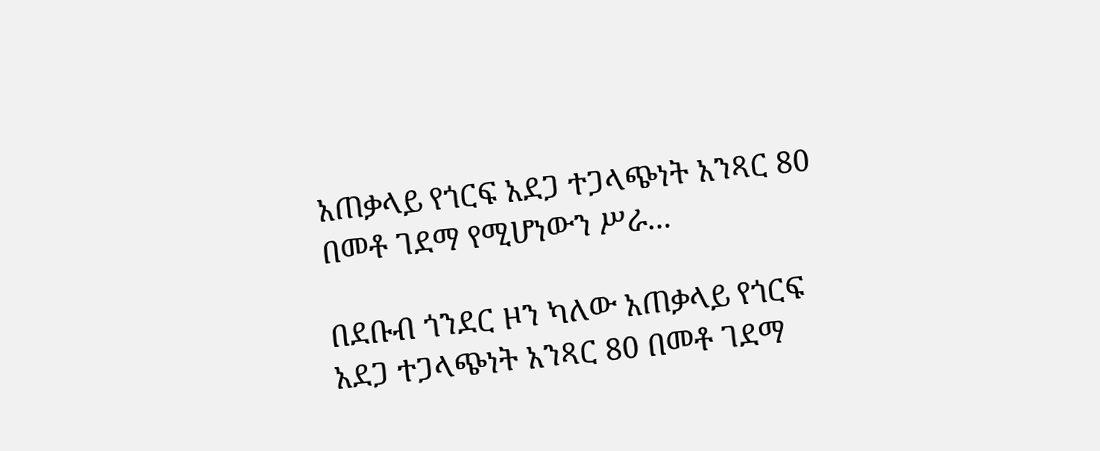አጠቃላይ የጎርፍ አደጋ ተጋላጭነት አንጻር 80 በመቶ ገደማ የሚሆነውን ሥራ...

በደቡብ ጎንደር ዞን ካለው አጠቃላይ የጎርፍ አደጋ ተጋላጭነት አንጻር 80 በመቶ ገደማ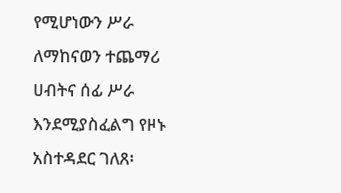የሚሆነውን ሥራ ለማከናወን ተጨማሪ ሀብትና ሰፊ ሥራ እንደሚያስፈልግ የዞኑ አስተዳደር ገለጸ፡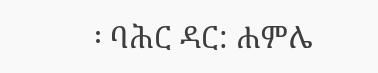፡ ባሕር ዳር: ሐምሌ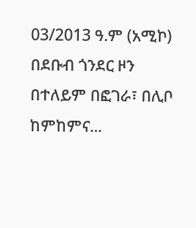03/2013 ዓ.ም (አሚኮ) በደቡብ ጎንደር ዞን በተለይም በፎገራ፣ በሊቦ ከምከምና...